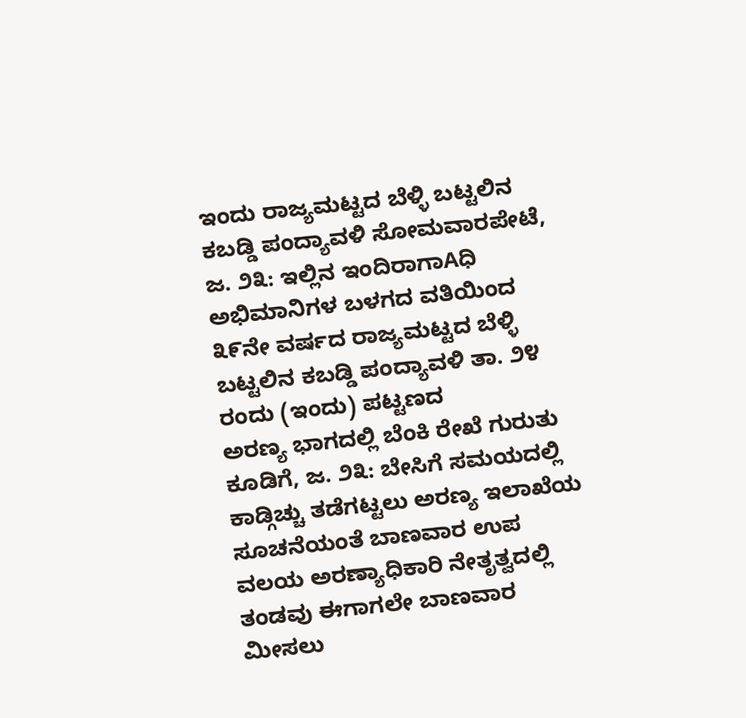ಇಂದು ರಾಜ್ಯಮಟ್ಟದ ಬೆಳ್ಳಿ ಬಟ್ಟಲಿನ ಕಬಡ್ಡಿ ಪಂದ್ಯಾವಳಿ ಸೋಮವಾರಪೇಟೆ, ಜ. ೨೩: ಇಲ್ಲಿನ ಇಂದಿರಾಗಾAಧಿ ಅಭಿಮಾನಿಗಳ ಬಳಗದ ವತಿಯಿಂದ ೩೯ನೇ ವರ್ಷದ ರಾಜ್ಯಮಟ್ಟದ ಬೆಳ್ಳಿ ಬಟ್ಟಲಿನ ಕಬಡ್ಡಿ ಪಂದ್ಯಾವಳಿ ತಾ. ೨೪ ರಂದು (ಇಂದು) ಪಟ್ಟಣದ
ಅರಣ್ಯ ಭಾಗದಲ್ಲಿ ಬೆಂಕಿ ರೇಖೆ ಗುರುತು ಕೂಡಿಗೆ, ಜ. ೨೩: ಬೇಸಿಗೆ ಸಮಯದಲ್ಲಿ ಕಾಡ್ಗಿಚ್ಚು ತಡೆಗಟ್ಟಲು ಅರಣ್ಯ ಇಲಾಖೆಯ ಸೂಚನೆಯಂತೆ ಬಾಣವಾರ ಉಪ ವಲಯ ಅರಣ್ಯಾಧಿಕಾರಿ ನೇತೃತ್ವದಲ್ಲಿ ತಂಡವು ಈಗಾಗಲೇ ಬಾಣವಾರ ಮೀಸಲು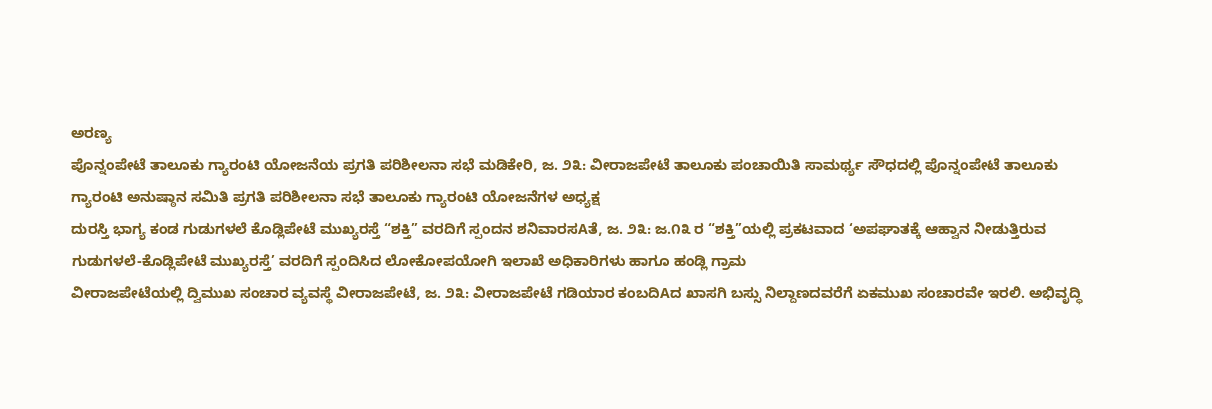ಅರಣ್ಯ
ಪೊನ್ನಂಪೇಟೆ ತಾಲೂಕು ಗ್ಯಾರಂಟಿ ಯೋಜನೆಯ ಪ್ರಗತಿ ಪರಿಶೀಲನಾ ಸಭೆ ಮಡಿಕೇರಿ, ಜ. ೨೩: ವೀರಾಜಪೇಟೆ ತಾಲೂಕು ಪಂಚಾಯಿತಿ ಸಾಮರ್ಥ್ಯ ಸೌಧದಲ್ಲಿ ಪೊನ್ನಂಪೇಟೆ ತಾಲೂಕು ಗ್ಯಾರಂಟಿ ಅನುಷ್ಠಾನ ಸಮಿತಿ ಪ್ರಗತಿ ಪರಿಶೀಲನಾ ಸಭೆ ತಾಲೂಕು ಗ್ಯಾರಂಟಿ ಯೋಜನೆಗಳ ಅಧ್ಯಕ್ಷ
ದುರಸ್ತಿ ಭಾಗ್ಯ ಕಂಡ ಗುಡುಗಳಲೆ ಕೊಡ್ಲಿಪೇಟೆ ಮುಖ್ಯರಸ್ತೆ “ಶಕ್ತಿ’’ ವರದಿಗೆ ಸ್ಪಂದನ ಶನಿವಾರಸAತೆ, ಜ. ೨೩: ಜ.೧೩ ರ “ಶಕ್ತಿ’’ಯಲ್ಲಿ ಪ್ರಕಟವಾದ ‘ಅಪಘಾತಕ್ಕೆ ಆಹ್ವಾನ ನೀಡುತ್ತಿರುವ ಗುಡುಗಳಲೆ-ಕೊಡ್ಲಿಪೇಟೆ ಮುಖ್ಯರಸ್ತೆ’ ವರದಿಗೆ ಸ್ಪಂದಿಸಿದ ಲೋಕೋಪಯೋಗಿ ಇಲಾಖೆ ಅಧಿಕಾರಿಗಳು ಹಾಗೂ ಹಂಡ್ಲಿ ಗ್ರಾಮ
ವೀರಾಜಪೇಟೆಯಲ್ಲಿ ದ್ವಿಮುಖ ಸಂಚಾರ ವ್ಯವಸ್ಥೆ ವೀರಾಜಪೇಟೆ, ಜ. ೨೩: ವೀರಾಜಪೇಟೆ ಗಡಿಯಾರ ಕಂಬದಿAದ ಖಾಸಗಿ ಬಸ್ಸು ನಿಲ್ದಾಣದವರೆಗೆ ಏಕಮುಖ ಸಂಚಾರವೇ ಇರಲಿ. ಅಭಿವೃದ್ಧಿ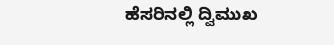ಹೆಸರಿನಲ್ಲಿ ದ್ವಿಮುಖ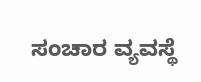ಸಂಚಾರ ವ್ಯವಸ್ಥೆ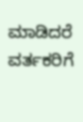ಮಾಡಿದರೆ ವರ್ತಕರಿಗೆ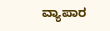ವ್ಯಾಪಾರ